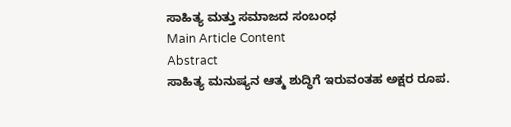ಸಾಹಿತ್ಯ ಮತ್ತು ಸಮಾಜದ ಸಂಬಂಧ
Main Article Content
Abstract
ಸಾಹಿತ್ಯ ಮನುಷ್ಯನ ಆತ್ಮ ಶುದ್ಧಿಗೆ ಇರುವಂತಹ ಅಕ್ಷರ ರೂಪ.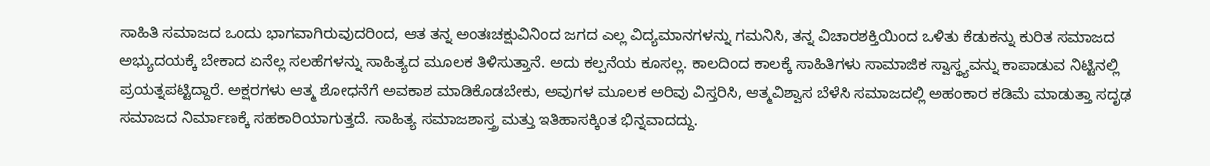ಸಾಹಿತಿ ಸಮಾಜದ ಒಂದು ಭಾಗವಾಗಿರುವುದರಿಂದ, ಆತ ತನ್ನ ಅಂತಃಚಕ್ಷುವಿನಿಂದ ಜಗದ ಎಲ್ಲ ವಿದ್ಯಮಾನಗಳನ್ನು ಗಮನಿಸಿ, ತನ್ನ ವಿಚಾರಶಕ್ತಿಯಿಂದ ಒಳಿತು ಕೆಡುಕನ್ನು ಕುರಿತ ಸಮಾಜದ ಅಭ್ಯುದಯಕ್ಕೆ ಬೇಕಾದ ಏನೆಲ್ಲ ಸಲಹೆಗಳನ್ನು ಸಾಹಿತ್ಯದ ಮೂಲಕ ತಿಳಿಸುತ್ತಾನೆ. ಅದು ಕಲ್ಪನೆಯ ಕೂಸಲ್ಲ. ಕಾಲದಿಂದ ಕಾಲಕ್ಕೆ ಸಾಹಿತಿಗಳು ಸಾಮಾಜಿಕ ಸ್ವಾಸ್ಥ್ಯವನ್ನು ಕಾಪಾಡುವ ನಿಟ್ಟಿನಲ್ಲಿ ಪ್ರಯತ್ನಪಟ್ಟಿದ್ದಾರೆ. ಅಕ್ಷರಗಳು ಆತ್ಮ ಶೋಧನೆಗೆ ಅವಕಾಶ ಮಾಡಿಕೊಡಬೇಕು, ಅವುಗಳ ಮೂಲಕ ಅರಿವು ವಿಸ್ತರಿಸಿ, ಆತ್ಮವಿಶ್ವಾಸ ಬೆಳೆಸಿ ಸಮಾಜದಲ್ಲಿ ಅಹಂಕಾರ ಕಡಿಮೆ ಮಾಡುತ್ತಾ ಸದೃಢ ಸಮಾಜದ ನಿರ್ಮಾಣಕ್ಕೆ ಸಹಕಾರಿಯಾಗುತ್ತದೆ. ಸಾಹಿತ್ಯ ಸಮಾಜಶಾಸ್ತ್ರ ಮತ್ತು ಇತಿಹಾಸಕ್ಕಿಂತ ಭಿನ್ನವಾದದ್ದು.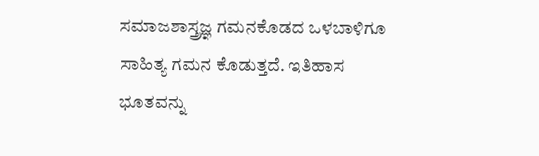ಸಮಾಜಶಾಸ್ತ್ರಜ್ಞ ಗಮನಕೊಡದ ಒಳಬಾಳಿಗೂ ಸಾಹಿತ್ಯ ಗಮನ ಕೊಡುತ್ತದೆ. ಇತಿಹಾಸ ಭೂತವನ್ನು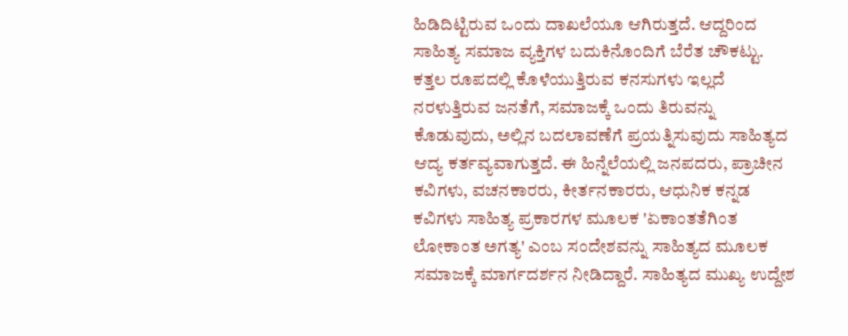ಹಿಡಿದಿಟ್ಟಿರುವ ಒಂದು ದಾಖಲೆಯೂ ಆಗಿರುತ್ತದೆ. ಆದ್ದರಿಂದ ಸಾಹಿತ್ಯ ಸಮಾಜ ವ್ಯಕ್ತಿಗಳ ಬದುಕಿನೊಂದಿಗೆ ಬೆರೆತ ಚೌಕಟ್ಟು. ಕತ್ತಲ ರೂಪದಲ್ಲಿ ಕೊಳೆಯುತ್ತಿರುವ ಕನಸುಗಳು ಇಲ್ಲದೆ ನರಳುತ್ತಿರುವ ಜನತೆಗೆ, ಸಮಾಜಕ್ಕೆ ಒಂದು ತಿರುವನ್ನು ಕೊಡುವುದು, ಅಲ್ಲಿನ ಬದಲಾವಣೆಗೆ ಪ್ರಯತ್ನಿಸುವುದು ಸಾಹಿತ್ಯದ ಆದ್ಯ ಕರ್ತವ್ಯವಾಗುತ್ತದೆ. ಈ ಹಿನ್ನೆಲೆಯಲ್ಲಿ ಜನಪದರು, ಪ್ರಾಚೀನ ಕವಿಗಳು, ವಚನಕಾರರು, ಕೀರ್ತನಕಾರರು, ಆಧುನಿಕ ಕನ್ನಡ ಕವಿಗಳು ಸಾಹಿತ್ಯ ಪ್ರಕಾರಗಳ ಮೂಲಕ 'ಏಕಾಂತತೆಗಿಂತ ಲೋಕಾಂತ ಅಗತ್ಯ' ಎಂಬ ಸಂದೇಶವನ್ನು ಸಾಹಿತ್ಯದ ಮೂಲಕ ಸಮಾಜಕ್ಕೆ ಮಾರ್ಗದರ್ಶನ ನೀಡಿದ್ದಾರೆ. ಸಾಹಿತ್ಯದ ಮುಖ್ಯ ಉದ್ದೇಶ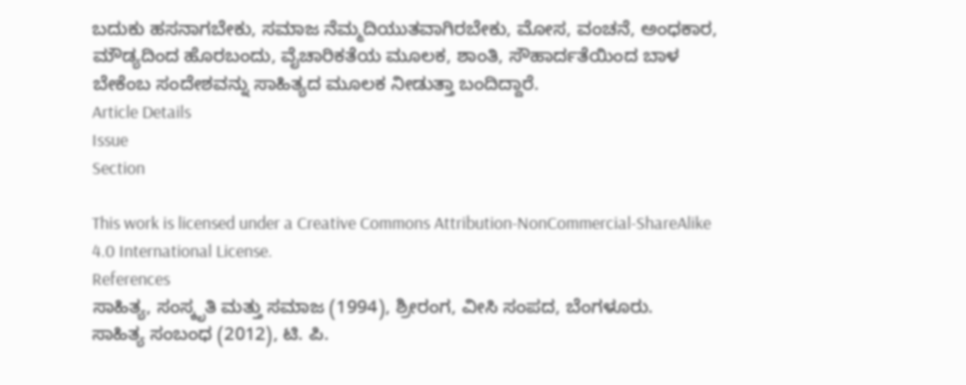ಬದುಕು ಹಸನಾಗಬೇಕು, ಸಮಾಜ ನೆಮ್ಮದಿಯುತವಾಗಿರಬೇಕು, ಮೋಸ, ವಂಚನೆ, ಅಂಧಕಾರ, ಮೌಡ್ಯದಿಂದ ಹೊರಬಂದು, ವೈಚಾರಿಕತೆಯ ಮೂಲಕ, ಶಾಂತಿ, ಸೌಹಾರ್ದತೆಯಿಂದ ಬಾಳ ಬೇಕೆಂಬ ಸಂದೇಶವನ್ನು ಸಾಹಿತ್ಯದ ಮೂಲಕ ನೀಡುತ್ತಾ ಬಂದಿದ್ದಾರೆ.
Article Details
Issue
Section

This work is licensed under a Creative Commons Attribution-NonCommercial-ShareAlike 4.0 International License.
References
ಸಾಹಿತ್ಯ, ಸಂಸ್ಕೃತಿ ಮತ್ತು ಸಮಾಜ (1994), ಶ್ರೀರಂಗ, ವೀಸಿ ಸಂಪದ, ಬೆಂಗಳೂರು.
ಸಾಹಿತ್ಯ ಸಂಬಂಧ (2012), ಟಿ. ಪಿ.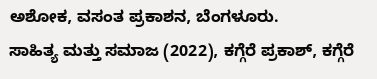ಅಶೋಕ, ವಸಂತ ಪ್ರಕಾಶನ, ಬೆಂಗಳೂರು.
ಸಾಹಿತ್ಯ ಮತ್ತು ಸಮಾಜ (2022), ಕಗ್ಗೆರೆ ಪ್ರಕಾಶ್, ಕಗ್ಗೆರೆ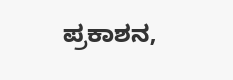ಪ್ರಕಾಶನ,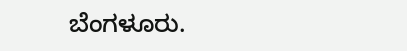ಬೆಂಗಳೂರು.